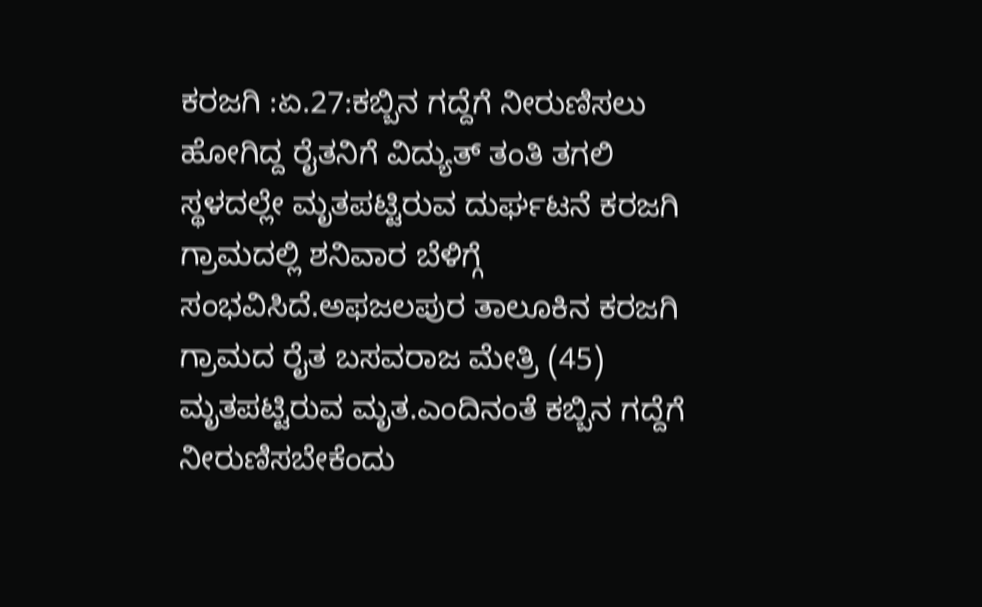ಕರಜಗಿ :ಏ.27:ಕಬ್ಬಿನ ಗದ್ದೆಗೆ ನೀರುಣಿಸಲು ಹೋಗಿದ್ದ ರೈತನಿಗೆ ವಿದ್ಯುತ್ ತಂತಿ ತಗಲಿ ಸ್ಥಳದಲ್ಲೇ ಮೃತಪಟ್ಟಿರುವ ದುರ್ಘಟನೆ ಕರಜಗಿ ಗ್ರಾಮದಲ್ಲಿ ಶನಿವಾರ ಬೆಳಿಗ್ಗೆ ಸಂಭವಿಸಿದೆ.ಅಫಜಲಪುರ ತಾಲೂಕಿನ ಕರಜಗಿ ಗ್ರಾಮದ ರೈತ ಬಸವರಾಜ ಮೇತ್ರಿ (45) ಮೃತಪಟ್ಟಿರುವ ಮೃತ.ಎಂದಿನಂತೆ ಕಬ್ಬಿನ ಗದ್ದೆಗೆ ನೀರುಣಿಸಬೇಕೆಂದು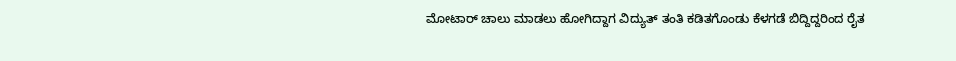ಮೋಟಾರ್ ಚಾಲು ಮಾಡಲು ಹೋಗಿದ್ದಾಗ ವಿದ್ಯುತ್ ತಂತಿ ಕಡಿತಗೊಂಡು ಕೆಳಗಡೆ ಬಿದ್ದಿದ್ದರಿಂದ ರೈತ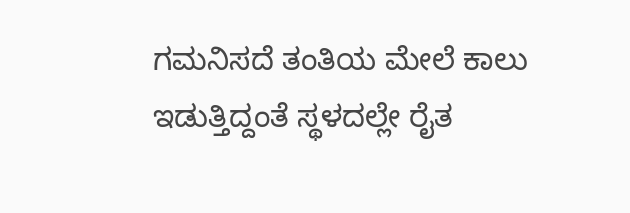ಗಮನಿಸದೆ ತಂತಿಯ ಮೇಲೆ ಕಾಲು ಇಡುತ್ತಿದ್ದಂತೆ ಸ್ಥಳದಲ್ಲೇ ರೈತ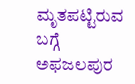ಮೃತಪಟ್ಟಿರುವ ಬಗ್ಗೆ ಅಫಜಲಪುರ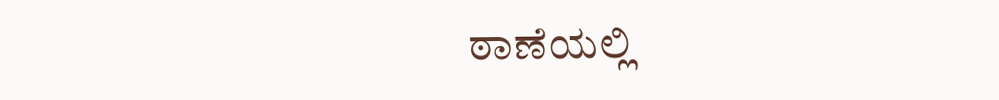ಠಾಣೆಯಲ್ಲಿ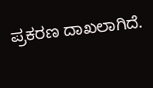ಪ್ರಕರಣ ದಾಖಲಾಗಿದೆ.